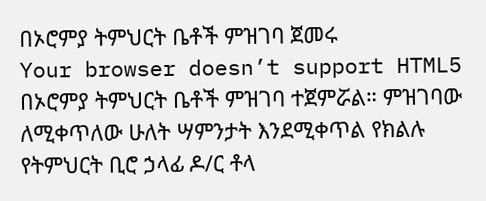በኦሮምያ ትምህርት ቤቶች ምዝገባ ጀመሩ
Your browser doesn’t support HTML5
በኦሮምያ ትምህርት ቤቶች ምዝገባ ተጀምሯል። ምዝገባው ለሚቀጥለው ሁለት ሣምንታት እንደሚቀጥል የክልሉ የትምህርት ቢሮ ኃላፊ ዶ/ር ቶላ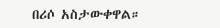በሪሶ አስታውቀዋል።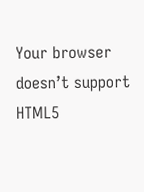Your browser doesn’t support HTML5